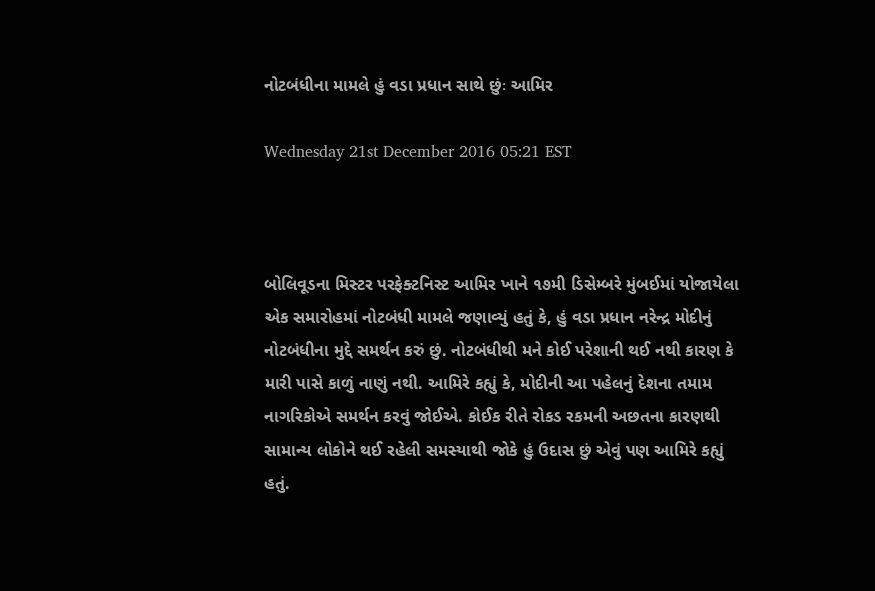નોટબંધીના મામલે હું વડા પ્રધાન સાથે છુંઃ આમિર

Wednesday 21st December 2016 05:21 EST



બોલિવૂડના મિસ્ટર પરફેક્ટનિસ્ટ આમિર ખાને ૧૭મી ડિસેમ્બરે મુંબઈમાં યોજાયેલા એક સમારોહમાં નોટબંધી મામલે જણાવ્યું હતું કે, હું વડા પ્રધાન નરેન્દ્ર મોદીનું નોટબંધીના મુદ્દે સમર્થન કરું છું. નોટબંધીથી મને કોઈ પરેશાની થઈ નથી કારણ કે મારી પાસે કાળું નાણું નથી. આમિરે કહ્યું કે, મોદીની આ પહેલનું દેશના તમામ નાગરિકોએ સમર્થન કરવું જોઈએ. કોઈક રીતે રોકડ રકમની અછતના કારણથી સામાન્ય લોકોને થઈ રહેલી સમસ્યાથી જોકે હું ઉદાસ છું એવું પણ આમિરે કહ્યું હતું.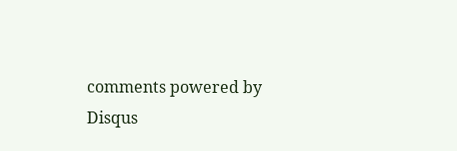comments powered by Disqus